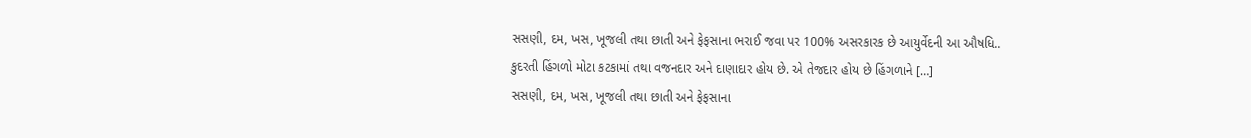સસણી, દમ, ખસ, ખૂજલી તથા છાતી અને ફેફસાના ભરાઈ જવા પર 100% અસરકારક છે આયુર્વેદની આ ઔષધિ..
કુદરતી હિંગળો મોટા કટકામાં તથા વજનદાર અને દાણાદાર હોય છે. એ તેજદાર હોય છે હિંગળાને […]
સસણી, દમ, ખસ, ખૂજલી તથા છાતી અને ફેફસાના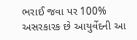ભરાઈ જવા પર 100% અસરકારક છે આયુર્વેદની આ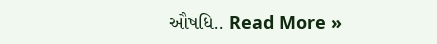ઔષધિ.. Read More »